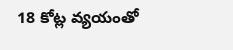18 కోట్ల వ్యయంతో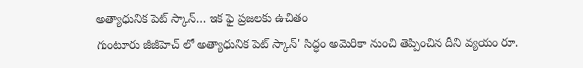అత్యాధునిక పెట్ స్కాన్… ఇక ఫై ప్రజలకు ఉచితం
గుంటూరు జీజీహెచ్ లో అత్యాధునిక పెట్ స్కాన్' సిద్ధం అమెరికా నుంచి తెప్పించిన దీని వ్యయం రూ.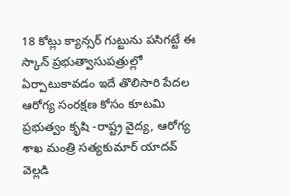18 కోట్లు క్యాన్సర్ గుట్టును పసిగట్టే ఈ స్కాన్ ప్రభుత్వాసుపత్రుల్లో ఏర్పాటుకావడం ఇదే తొలిసారి పేదల ఆరోగ్య సంరక్షణ కోసం కూటమి ప్రభుత్వం కృషి -రాష్ట్ర వైద్య, ఆరోగ్య శాఖ మంత్రి సత్యకుమార్ యాదవ్ వెల్లడి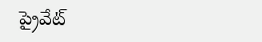ప్రైవేట్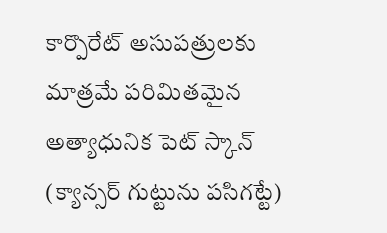కార్పొరేట్ అసుపత్రులకు మాత్రమే పరిమితమైన అత్యాధునిక పెట్ స్కాన్ (క్యాన్సర్ గుట్టును పసిగట్టే)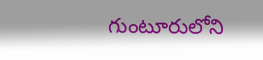గుంటూరులోని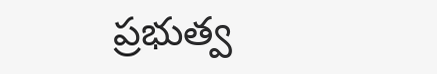ప్రభుత్వ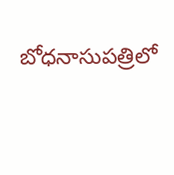బోధనాసుపత్రిలో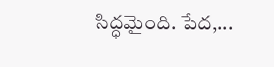సిద్ధమైంది. పేద,...